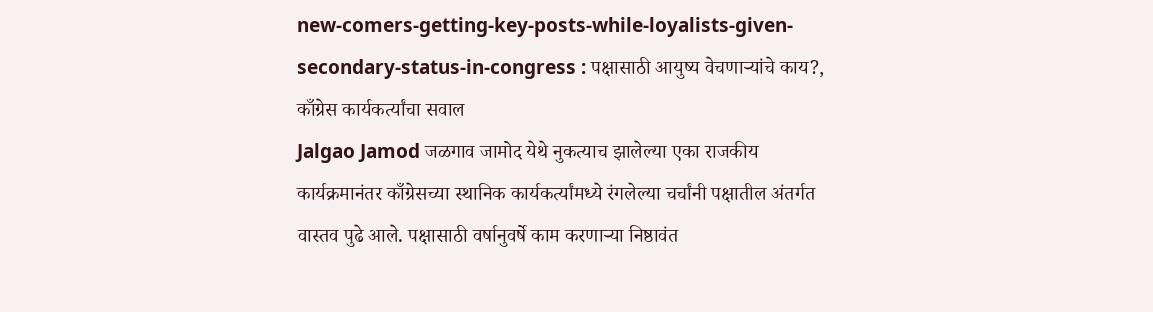new-comers-getting-key-posts-while-loyalists-given-secondary-status-in-congress : पक्षासाठी आयुष्य वेचणाऱ्यांचे काय?, काँग्रेस कार्यकर्त्यांचा सवाल
Jalgao Jamod जळगाव जामोद येथे नुकत्याच झालेल्या एका राजकीय कार्यक्रमानंतर काँग्रेसच्या स्थानिक कार्यकर्त्यांमध्ये रंगलेल्या चर्चांनी पक्षातील अंतर्गत वास्तव पुढे आले. पक्षासाठी वर्षानुवर्षे काम करणाऱ्या निष्ठावंत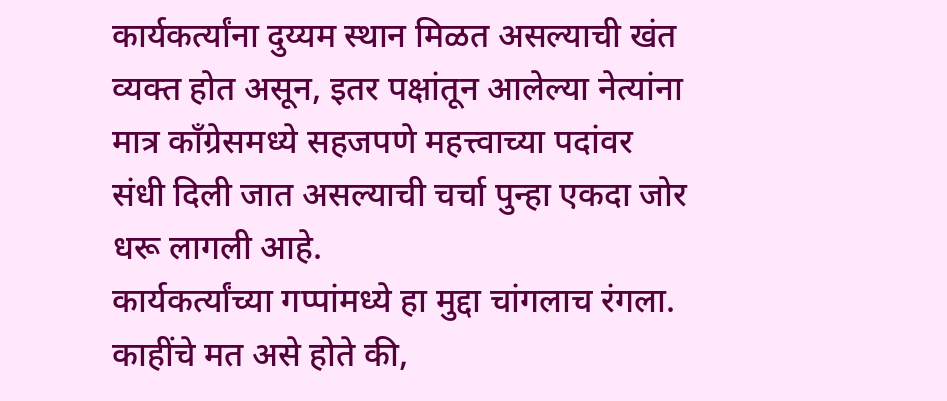कार्यकर्त्यांना दुय्यम स्थान मिळत असल्याची खंत व्यक्त होत असून, इतर पक्षांतून आलेल्या नेत्यांना मात्र काँग्रेसमध्ये सहजपणे महत्त्वाच्या पदांवर संधी दिली जात असल्याची चर्चा पुन्हा एकदा जोर धरू लागली आहे.
कार्यकर्त्यांच्या गप्पांमध्ये हा मुद्दा चांगलाच रंगला. काहींचे मत असे होते की,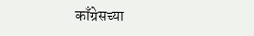काँग्रेसच्या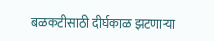बळकटीसाठी दीर्घकाळ झटणाऱ्या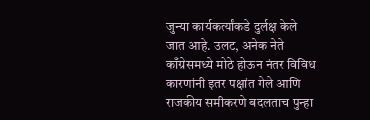जुन्या कार्यकर्त्यांकडे दुर्लक्ष केले जात आहे. उलट, अनेक नेते काँग्रेसमध्ये मोठे होऊन नंतर विविध कारणांनी इतर पक्षांत गेले आणि राजकीय समीकरणे बदलताच पुन्हा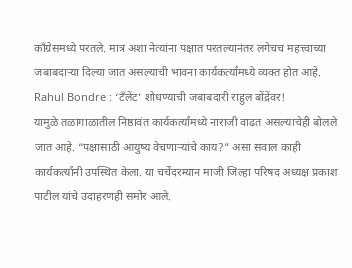काँग्रेसमध्ये परतले. मात्र अशा नेत्यांना पक्षात परतल्यानंतर लगेचच महत्त्वाच्या जबाबदाऱ्या दिल्या जात असल्याची भावना कार्यकर्त्यांमध्ये व्यक्त होत आहे.
Rahul Bondre : ‘टँलेंट’ शोधण्याची जबाबदारी राहुल बोंद्रेंवर!
यामुळे तळागाळातील निष्ठावंत कार्यकर्त्यांमध्ये नाराजी वाढत असल्याचेही बोलले जात आहे. “पक्षासाठी आयुष्य वेचणाऱ्यांचे काय?” असा सवाल काही कार्यकर्त्यांनी उपस्थित केला. या चर्चेदरम्यान माजी जिल्हा परिषद अध्यक्ष प्रकाश पाटील यांचे उदाहरणही समोर आले.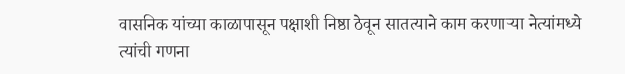वासनिक यांच्या काळापासून पक्षाशी निष्ठा ठेवून सातत्याने काम करणाऱ्या नेत्यांमध्ये त्यांची गणना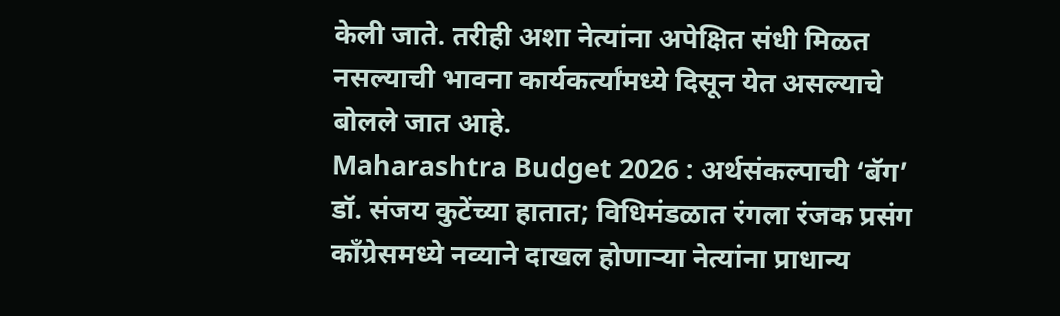केली जाते. तरीही अशा नेत्यांना अपेक्षित संधी मिळत नसल्याची भावना कार्यकर्त्यांमध्ये दिसून येत असल्याचे बोलले जात आहे.
Maharashtra Budget 2026 : अर्थसंकल्पाची ‘बॅग’ डॉ. संजय कुटेंच्या हातात; विधिमंडळात रंगला रंजक प्रसंग
काँग्रेसमध्ये नव्याने दाखल होणाऱ्या नेत्यांना प्राधान्य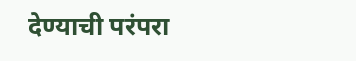देण्याची परंपरा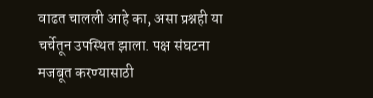वाढत चालली आहे का, असा प्रश्नही या चर्चेतून उपस्थित झाला. पक्ष संघटना मजबूत करण्यासाठी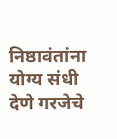निष्ठावंतांना योग्य संधी देणे गरजेचे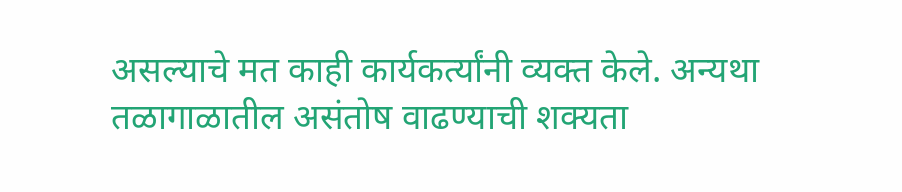असल्याचे मत काही कार्यकर्त्यांनी व्यक्त केले. अन्यथा तळागाळातील असंतोष वाढण्याची शक्यता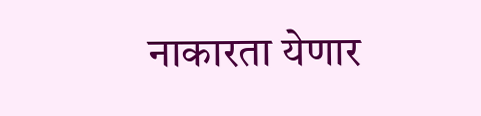नाकारता येणार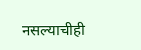नसल्याचीही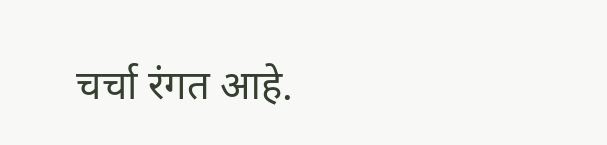चर्चा रंगत आहे.